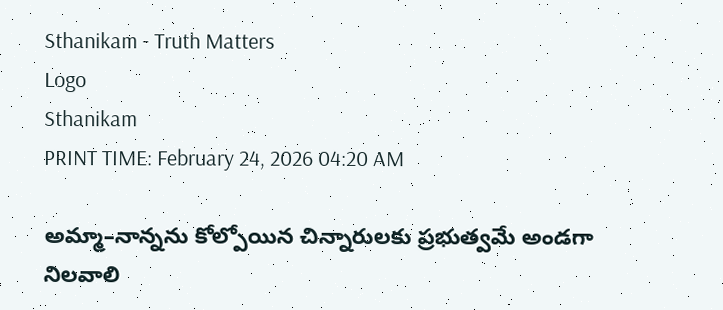Sthanikam - Truth Matters
Logo
Sthanikam
PRINT TIME: February 24, 2026 04:20 AM

అమ్మా–నాన్నను కోల్పోయిన చిన్నారులకు ప్రభుత్వమే అండగా నిలవాలి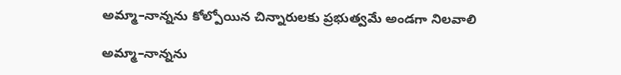అమ్మా–నాన్నను కోల్పోయిన చిన్నారులకు ప్రభుత్వమే అండగా నిలవాలి

అమ్మా–నాన్నను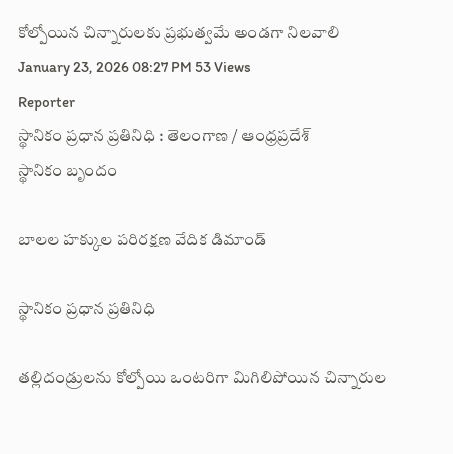కోల్పోయిన చిన్నారులకు ప్రభుత్వమే అండగా నిలవాలి
January 23, 2026 08:27 PM 53 Views
Reporter
స్థానికం ప్రధాన ప్రతినిధి : తెలంగాణ / ఆంధ్రప్రదేశ్
స్థానికం బృందం

బాలల హక్కుల పరిరక్షణ వేదిక డిమాండ్

స్థానికం ప్రధాన ప్రతినిధి

తల్లిదండ్రులను కోల్పోయి ఒంటరిగా మిగిలిపోయిన చిన్నారుల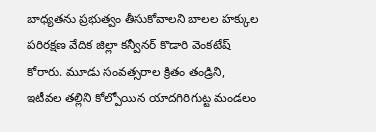బాధ్యతను ప్రభుత్వం తీసుకోవాలని బాలల హక్కుల పరిరక్షణ వేదిక జిల్లా కన్వీనర్ కొడారి వెంకటేష్ కోరారు. మూడు సంవత్సరాల క్రితం తండ్రిని, ఇటీవల తల్లిని కోల్పోయిన యాదగిరిగుట్ట మండలం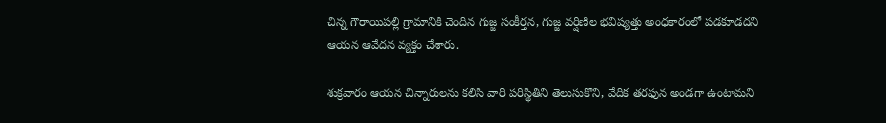చిన్న గౌరాయిపల్లి గ్రామానికి చెందిన గుజ్జ సంకీర్తన, గుజ్జ వర్షిణిల భవిష్యత్తు అంధకారంలో పడకూడదని ఆయన ఆవేదన వ్యక్తం చేశారు.

శుక్రవారం ఆయన చిన్నారులను కలిసి వారి పరిస్థితిని తెలుసుకొని, వేదిక తరఫున అండగా ఉంటామని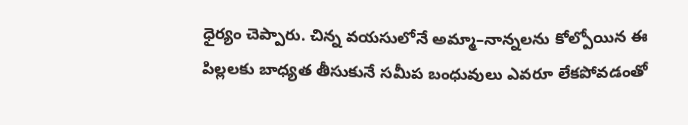ధైర్యం చెప్పారు. చిన్న వయసులోనే అమ్మా–నాన్నలను కోల్పోయిన ఈ పిల్లలకు బాధ్యత తీసుకునే సమీప బంధువులు ఎవరూ లేకపోవడంతో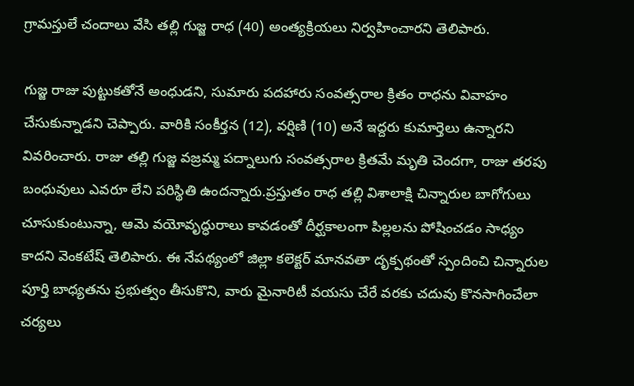గ్రామస్తులే చందాలు వేసి తల్లి గుజ్జ రాధ (40) అంత్యక్రియలు నిర్వహించారని తెలిపారు.

గుజ్జ రాజు పుట్టుకతోనే అంధుడని, సుమారు పదహారు సంవత్సరాల క్రితం రాధను వివాహం చేసుకున్నాడని చెప్పారు. వారికి సంకీర్తన (12), వర్షిణి (10) అనే ఇద్దరు కుమార్తెలు ఉన్నారని వివరించారు. రాజు తల్లి గుజ్జ వజ్రమ్మ పద్నాలుగు సంవత్సరాల క్రితమే మృతి చెందగా, రాజు తరపు బంధువులు ఎవరూ లేని పరిస్థితి ఉందన్నారు.ప్రస్తుతం రాధ తల్లి విశాలాక్షి చిన్నారుల బాగోగులు చూసుకుంటున్నా, ఆమె వయోవృద్ధురాలు కావడంతో దీర్ఘకాలంగా పిల్లలను పోషించడం సాధ్యం కాదని వెంకటేష్ తెలిపారు. ఈ నేపథ్యంలో జిల్లా కలెక్టర్ మానవతా దృక్పథంతో స్పందించి చిన్నారుల పూర్తి బాధ్యతను ప్రభుత్వం తీసుకొని, వారు మైనారిటీ వయసు చేరే వరకు చదువు కొనసాగించేలా చర్యలు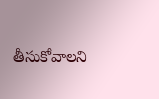తీసుకోవాలని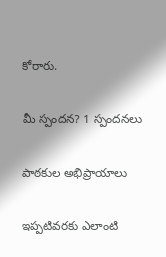కోరారు.

మీ స్పందన? 1 స్పందనలు

పాఠకుల అభిప్రాయాలు

ఇప్పటివరకు ఎలాంటి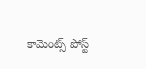కామెంట్స్ పోస్ట్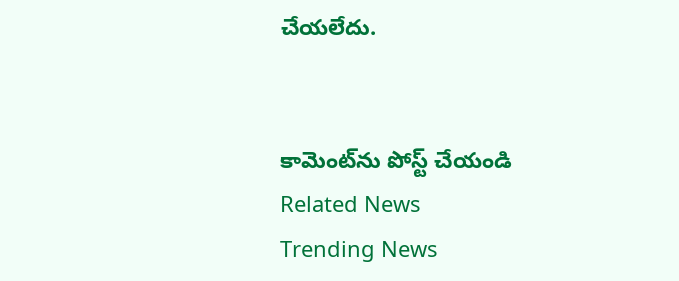చేయలేదు.


కామెంట్‌ను పోస్ట్ చేయండి
Related News
Trending News